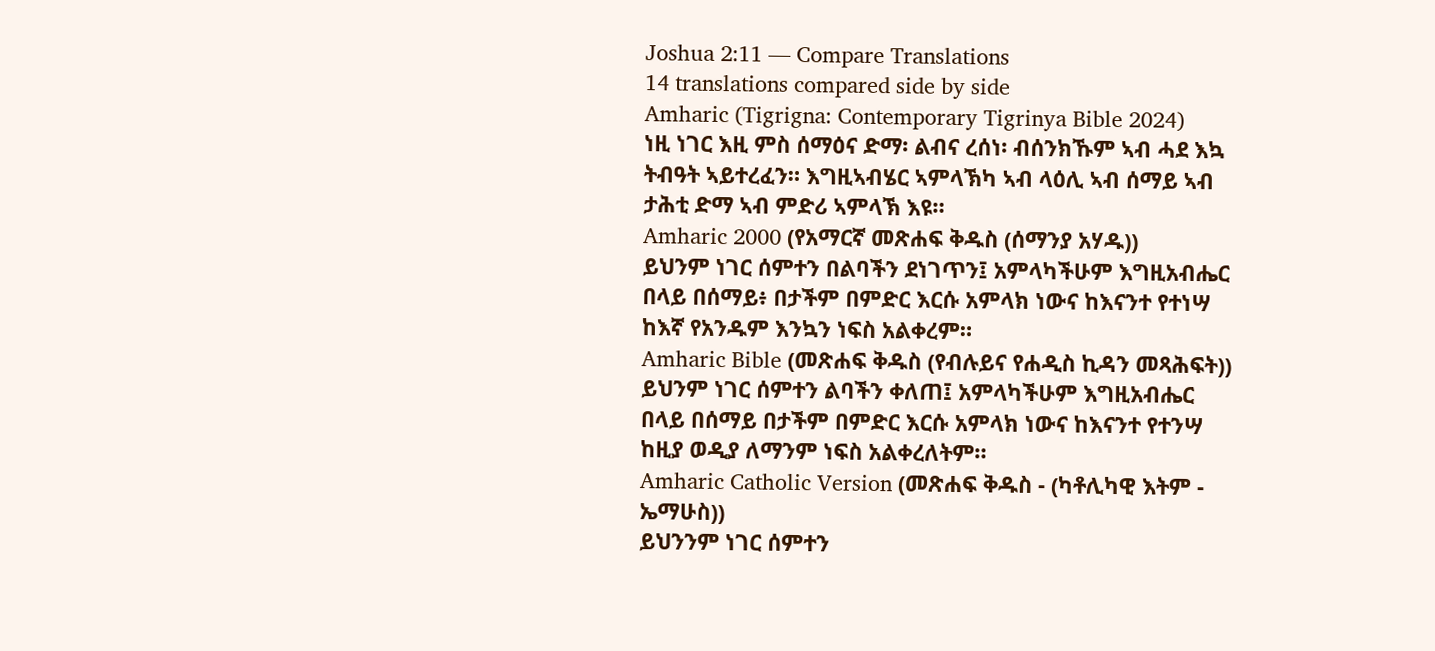Joshua 2:11 — Compare Translations
14 translations compared side by side
Amharic (Tigrigna: Contemporary Tigrinya Bible 2024)
ነዚ ነገር እዚ ምስ ሰማዕና ድማ፡ ልብና ረሰነ፡ ብሰንክኹም ኣብ ሓደ እኳ ትብዓት ኣይተረፈን። እግዚኣብሄር ኣምላኽካ ኣብ ላዕሊ ኣብ ሰማይ ኣብ ታሕቲ ድማ ኣብ ምድሪ ኣምላኽ እዩ።
Amharic 2000 (የአማርኛ መጽሐፍ ቅዱስ (ሰማንያ አሃዱ))
ይህንም ነገር ሰምተን በልባችን ደነገጥን፤ አምላካችሁም እግዚአብሔር በላይ በሰማይ፥ በታችም በምድር እርሱ አምላክ ነውና ከእናንተ የተነሣ ከእኛ የአንዱም እንኳን ነፍስ አልቀረም።
Amharic Bible (መጽሐፍ ቅዱስ (የብሉይና የሐዲስ ኪዳን መጻሕፍት))
ይህንም ነገር ሰምተን ልባችን ቀለጠ፤ አምላካችሁም እግዚአብሔር በላይ በሰማይ በታችም በምድር እርሱ አምላክ ነውና ከእናንተ የተንሣ ከዚያ ወዲያ ለማንም ነፍስ አልቀረለትም።
Amharic Catholic Version (መጽሐፍ ቅዱስ - (ካቶሊካዊ እትም - ኤማሁስ))
ይህንንም ነገር ሰምተን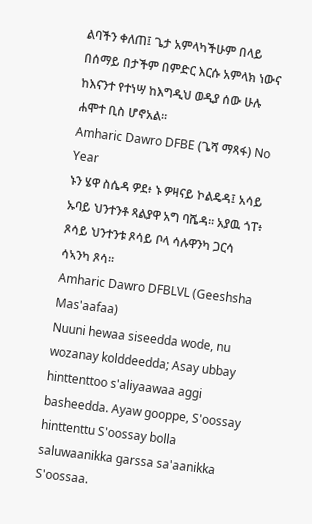ልባችን ቀለጠ፤ ጌታ አምላካችሁም በላይ በሰማይ በታችም በምድር እርሱ አምላክ ነውና ከእናንተ የተነሣ ከእግዲህ ወዲያ ሰው ሁሉ ሐሞተ ቢስ ሆኖአል።
Amharic Dawro DFBE (ጌሻ ማጻፋ) No Year
ኑን ሄዋ ስሴዳ ዎደ፥ ኑ ዎዛናይ ኮልዴዳ፤ አሳይ ኡባይ ህንተንቶ ጻልያዋ አግ ባሼዳ። አያዉ ጎፐ፥ ጾሳይ ህንተንቱ ጾሳይ ቦላ ሳሉዋንካ ጋርሳ ሳኣንካ ጾሳ።
Amharic Dawro DFBLVL (Geeshsha Mas'aafaa)
Nuuni hewaa siseedda wode, nu wozanay kolddeedda; Asay ubbay hinttenttoo s'aliyaawaa aggi basheedda. Ayaw gooppe, S'oossay hinttenttu S'oossay bolla saluwaanikka garssa sa'aanikka S'oossaa.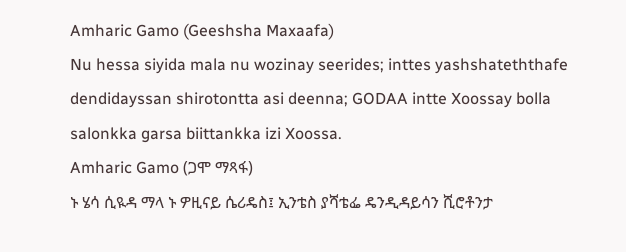Amharic Gamo (Geeshsha Maxaafa)
Nu hessa siyida mala nu wozinay seerides; inttes yashshateththafe dendidayssan shirotontta asi deenna; GODAA intte Xoossay bolla salonkka garsa biittankka izi Xoossa.
Amharic Gamo (ጋሞ ማጻፋ)
ኑ ሄሳ ሲዪዳ ማላ ኑ ዎዚናይ ሴሪዴስ፤ ኢንቴስ ያሻቴፌ ዴንዲዳይሳን ሺሮቶንታ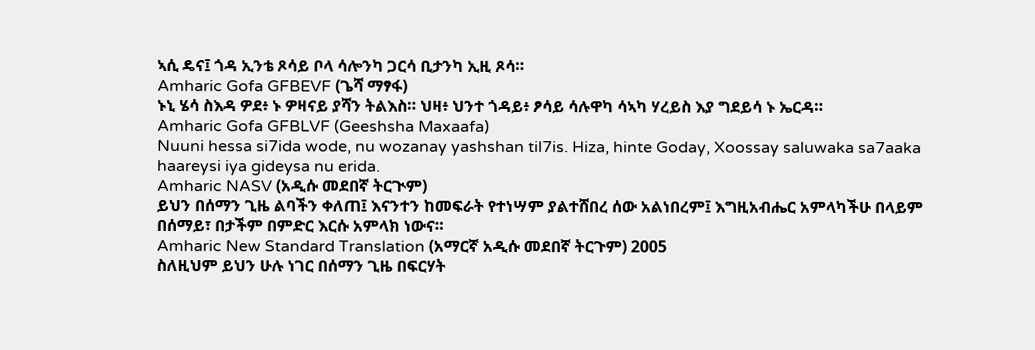ኣሲ ዴና፤ ጎዳ ኢንቴ ጾሳይ ቦላ ሳሎንካ ጋርሳ ቢታንካ ኢዚ ጾሳ።
Amharic Gofa GFBEVF (ጌሻ ማፃፋ)
ኑኒ ሄሳ ስእዳ ዎደ፥ ኑ ዎዛናይ ያሻን ትልእስ። ህዛ፥ ህንተ ጎዳይ፥ ፆሳይ ሳሉዋካ ሳኣካ ሃረይስ እያ ግደይሳ ኑ ኤርዳ።
Amharic Gofa GFBLVF (Geeshsha Maxaafa)
Nuuni hessa si7ida wode, nu wozanay yashshan til7is. Hiza, hinte Goday, Xoossay saluwaka sa7aaka haareysi iya gideysa nu erida.
Amharic NASV (አዲሱ መደበኛ ትርጒም)
ይህን በሰማን ጊዜ ልባችን ቀለጠ፤ እናንተን ከመፍራት የተነሣም ያልተሸበረ ሰው አልነበረም፤ እግዚአብሔር አምላካችሁ በላይም በሰማይ፣ በታችም በምድር እርሱ አምላክ ነውና።
Amharic New Standard Translation (አማርኛ አዲሱ መደበኛ ትርጉም) 2005
ስለዚህም ይህን ሁሉ ነገር በሰማን ጊዜ በፍርሃት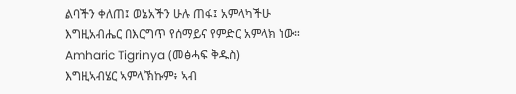ልባችን ቀለጠ፤ ወኔአችን ሁሉ ጠፋ፤ አምላካችሁ እግዚአብሔር በእርግጥ የሰማይና የምድር አምላክ ነው።
Amharic Tigrinya (መፅሓፍ ቅዱስ)
እግዚኣብሄር ኣምላኽኩም፥ ኣብ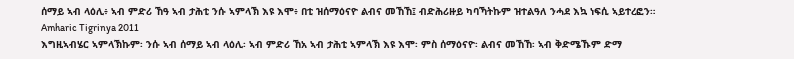ሰማይ ኣብ ላዕሊ፥ ኣብ ምድሪ ኸዓ ኣብ ታሕቲ ንሱ ኣምላኽ እዩ እሞ፥ በቲ ዝሰማዕናዮ ልብና መኸኸ፤ ብድሕሪዙይ ካባኻትኩም ዝተልዓለ ንሓደ እኳ ነፍሲ ኣይተረፎን።
Amharic Tigrinya 2011
እግዚኣብሄር ኣምላኽኩም፡ ንሱ ኣብ ሰማይ ኣብ ላዕሊ፡ ኣብ ምድሪ ኸአ ኣብ ታሕቲ ኣምላኽ እዩ እሞ፡ ምስ ሰማዕናዮ፡ ልብና መኸኸ፡ ኣብ ቅድሜኹም ድማ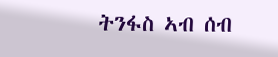ትንፋስ ኣብ ሰብ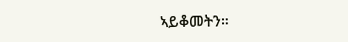ኣይቆመትን።